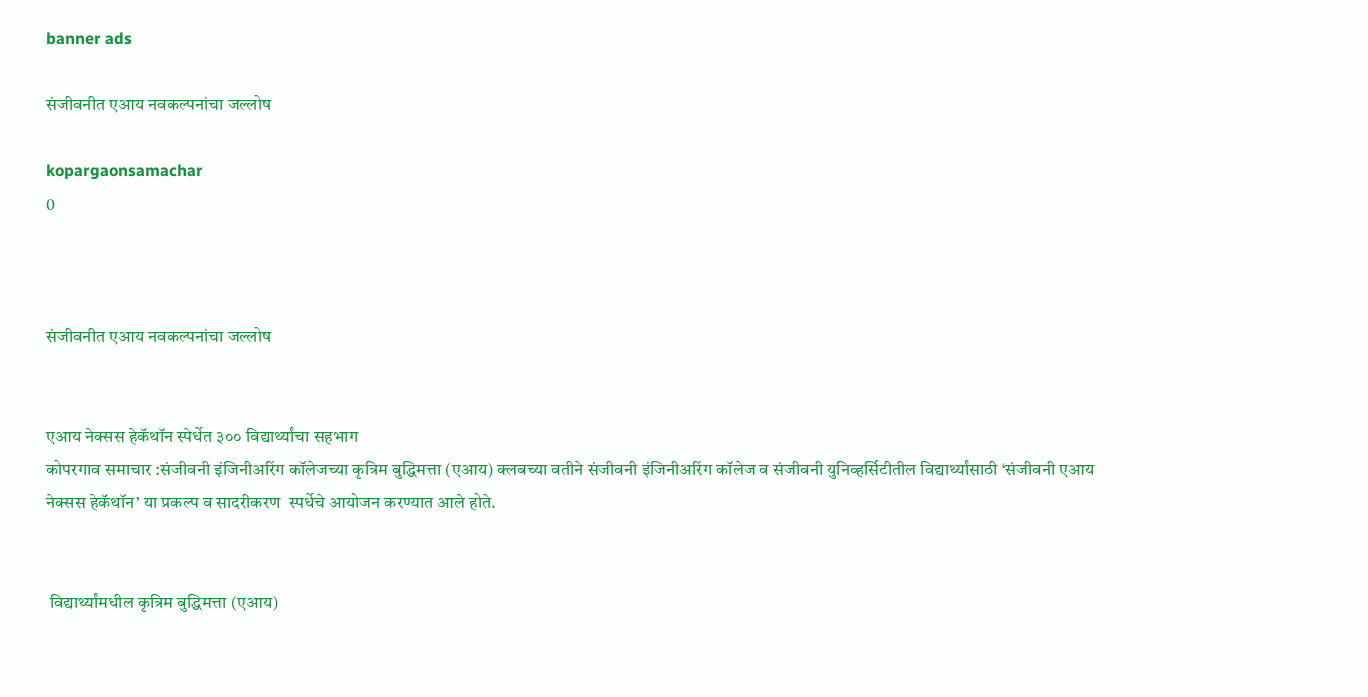banner ads

संजीवनीत एआय नवकल्पनांचा जल्लोष

kopargaonsamachar
0



संजीवनीत एआय नवकल्पनांचा जल्लोष


एआय नेक्सस हेकॅथॉन स्पेर्धेत ३०० विद्यार्थ्यांचा सहभाग
कोपरगाव समाचार :संजीवनी इंजिनीअरिंग कॉलेजच्या कृत्रिम बुद्धिमत्ता (एआय) क्लबच्या वतीने संजीवनी इंजिनीअरिंग कॉलेज व संजीवनी युनिव्हर्सिटीतील विद्यार्थ्यांसाठी ‘संजीवनी एआय नेक्सस हेकॅथॉन’ या प्रकल्प व सादरीकरण  स्पर्धेचे आयोजन करण्यात आले होते.


 विद्यार्थ्यांमधील कृत्रिम बुद्धिमत्ता (एआय)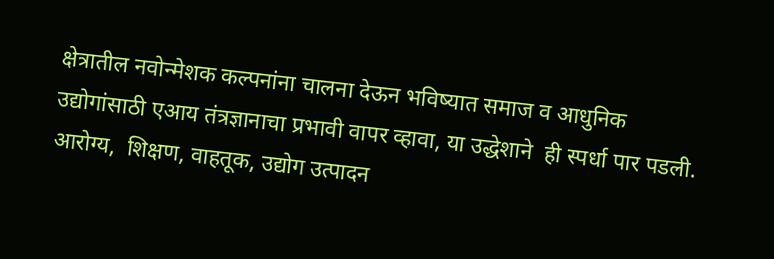क्षेत्रातील नवोन्मेशक कल्पनांना चालना देऊन भविष्यात समाज व आधुनिक उद्योगांसाठी एआय तंत्रज्ञानाचा प्रभावी वापर व्हावा, या उद्धेशाने  ही स्पर्धा पार पडली. आरोग्य,  शिक्षण, वाहतूक, उद्योग उत्पादन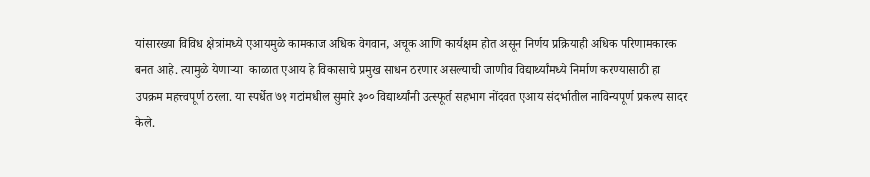यांसारख्या विविध क्षेत्रांमध्ये एआयमुळे कामकाज अधिक वेगवान, अचूक आणि कार्यक्षम होत असून निर्णय प्रक्रियाही अधिक परिणामकारक बनत आहे. त्यामुळे येणाऱ्या  काळात एआय हे विकासाचे प्रमुख साधन ठरणार असल्याची जाणीव विद्यार्थ्यांमध्ये निर्माण करण्यासाठी हा उपक्रम महत्त्वपूर्ण ठरला. या स्पर्धेत ७१ गटांमधील सुमारे ३०० विद्यार्थ्यांनी उत्स्फूर्त सहभाग नोंदवत एआय संदर्भातील नाविन्यपूर्ण प्रकल्प सादर केले.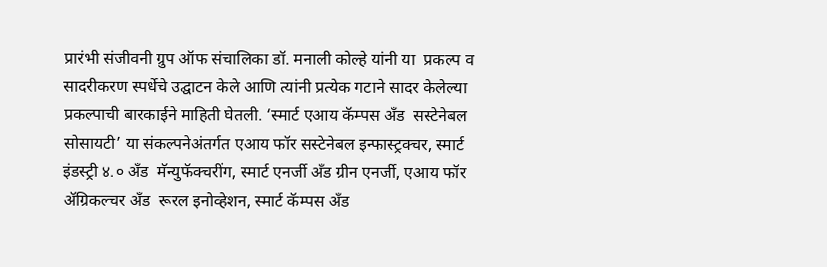प्रारंभी संजीवनी ग्रुप ऑफ संचालिका डॉ. मनाली कोल्हे यांनी या  प्रकल्प व सादरीकरण स्पर्धेचे उद्घाटन केले आणि त्यांनी प्रत्येक गटाने सादर केलेल्या प्रकल्पाची बारकाईने माहिती घेतली. ‘स्मार्ट एआय कॅम्पस अँड  सस्टेनेबल सोसायटी’ या संकल्पनेअंतर्गत एआय फॉर सस्टेनेबल इन्फास्ट्रक्चर, स्मार्ट इंडस्ट्री ४.० अँड  मॅन्युफॅक्चरींग, स्मार्ट एनर्जी अँड ग्रीन एनर्जी, एआय फॉर  ॲग्रिकल्चर अँड  रूरल इनोव्हेशन, स्मार्ट कॅम्पस अँड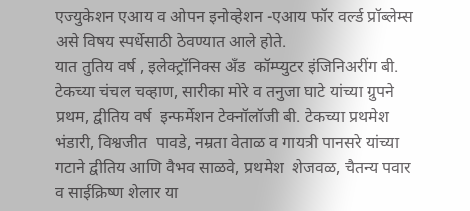एज्युकेशन एआय व ओपन इनोव्हेशन -एआय फॉर वर्ल्ड प्रॉब्लेम्स असे विषय स्पर्धेसाठी ठेवण्यात आले होते.
यात तुतिय वर्ष , इलेक्ट्रॉनिक्स अँड  कॉम्प्युटर इंजिनिअरींग बी. टेकच्या चंचल चव्हाण, सारीका मोरे व तनुजा घाटे यांच्या ग्रुपने प्रथम, द्वीतिय वर्ष  इन्फर्मेशन टेक्नॉलॉजी बी. टेकच्या प्रथमेश  भंडारी, विश्वजीत  पावडे, नम्रता वेताळ व गायत्री पानसरे यांच्या गटाने द्वीतिय आणि वैभव साळवे, प्रथमेश  शेजवळ, चैतन्य पवार व साईक्रिष्ण शेलार या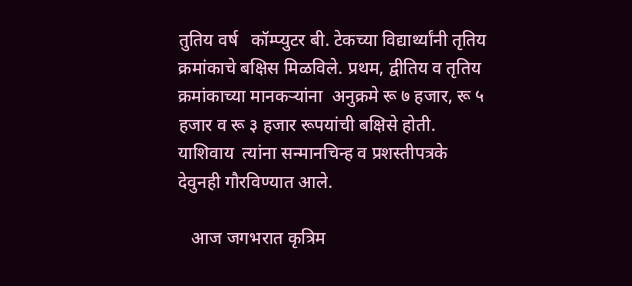तुतिय वर्ष   कॉम्प्युटर बी. टेकच्या विद्यार्थ्यांनी तृतिय क्रमांकाचे बक्षिस मिळविले. प्रथम, द्वीतिय व तृतिय क्रमांकाच्या मानकऱ्यांना  अनुक्रमे रू ७ हजार, रू ५ हजार व रू ३ हजार रूपयांची बक्षिसे होती. याशिवाय  त्यांना सन्मानचिन्ह व प्रशस्तीपत्रके देवुनही गौरविण्यात आले.

   आज जगभरात कृत्रिम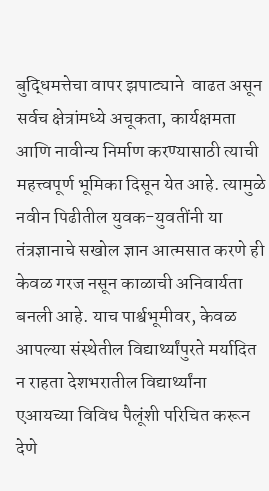बुद्धिमत्तेचा वापर झपाट्याने  वाढत असून सर्वच क्षेत्रांमध्ये अचूकता, कार्यक्षमता आणि नावीन्य निर्माण करण्यासाठी त्याची महत्त्वपूर्ण भूमिका दिसून येत आहे. त्यामुळे नवीन पिढीतील युवक-युवतींनी या तंत्रज्ञानाचे सखोल ज्ञान आत्मसात करणे ही केवळ गरज नसून काळाची अनिवार्यता बनली आहे. याच पार्श्वभूमीवर, केवळ आपल्या संस्थेतील विद्यार्थ्यांपुरते मर्यादित न राहता देशभरातील विद्यार्थ्यांना एआयच्या विविध पैलूंशी परिचित करून देणे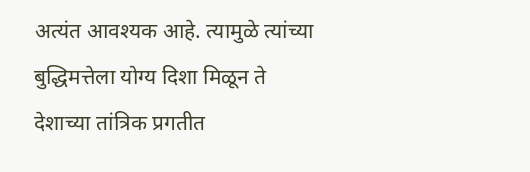अत्यंत आवश्यक आहे. त्यामुळे त्यांच्या बुद्धिमत्तेला योग्य दिशा मिळून ते देशाच्या तांत्रिक प्रगतीत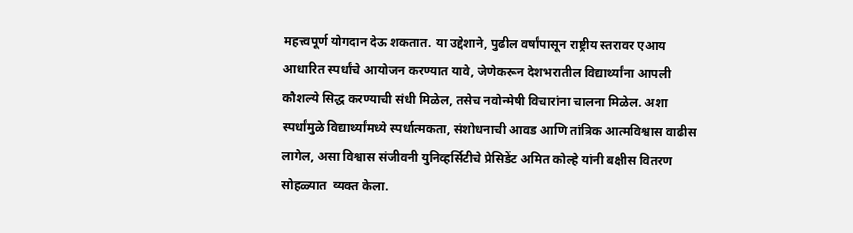महत्त्वपूर्ण योगदान देऊ शकतात. या उद्देशाने, पुढील वर्षांपासून राष्ट्रीय स्तरावर एआय आधारित स्पर्धांचे आयोजन करण्यात यावे, जेणेकरून देशभरातील विद्यार्थ्यांना आपली कौशल्ये सिद्ध करण्याची संधी मिळेल, तसेच नवोन्मेषी विचारांना चालना मिळेल. अशा स्पर्धांमुळे विद्यार्थ्यांमध्ये स्पर्धात्मकता, संशोधनाची आवड आणि तांत्रिक आत्मविश्वास वाढीस लागेल, असा विश्वास संजीवनी युनिव्हर्सिटीचे प्रेसिडेंट अमित कोल्हे यांनी बक्षीस वितरण सोहळ्यात  व्यक्त केला.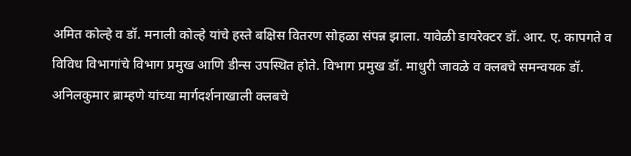अमित कोल्हे व डॉ. मनाली कोल्हे यांचे हस्ते बक्षिस वितरण सोहळा संपन्न झाला. यावेळी डायरेक्टर डॉ. आर. ए. कापगते व विविध विभागांचे विभाग प्रमुख आणि डीन्स उपस्थित होते. विभाग प्रमुख डॉ. माधुरी जावळे व क्लबचे समन्वयक डॉ. अनिलकुमार ब्राम्हणे यांच्या मार्गदर्शनाखाली क्लबचे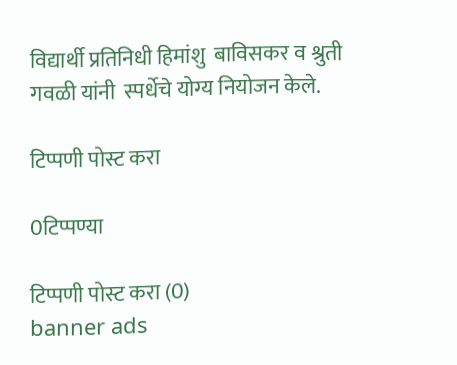विद्यार्थी प्रतिनिधी हिमांशु  बाविसकर व श्रुती गवळी यांनी  स्पर्धेचे योग्य नियोजन केले.

टिप्पणी पोस्ट करा

0टिप्पण्या

टिप्पणी पोस्ट करा (0)
banner ads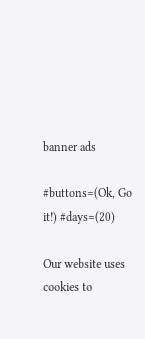banner ads

#buttons=(Ok, Go it!) #days=(20)

Our website uses cookies to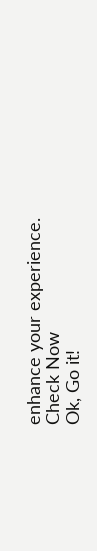enhance your experience. Check Now
Ok, Go it!